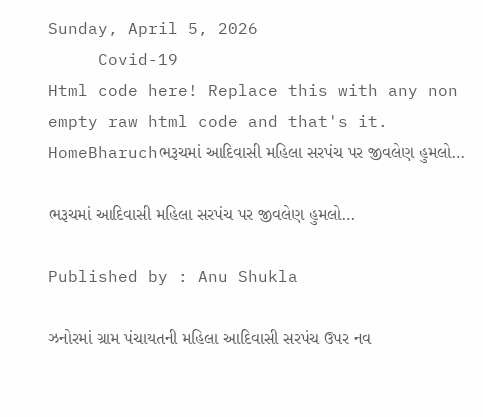Sunday, April 5, 2026
     Covid-19
Html code here! Replace this with any non empty raw html code and that's it.
HomeBharuchભરૂચમાં આદિવાસી મહિલા સરપંચ પર જીવલેણ હુમલો…

ભરૂચમાં આદિવાસી મહિલા સરપંચ પર જીવલેણ હુમલો…

Published by : Anu Shukla

ઝનોરમાં ગ્રામ પંચાયતની મહિલા આદિવાસી સરપંચ ઉપર નવ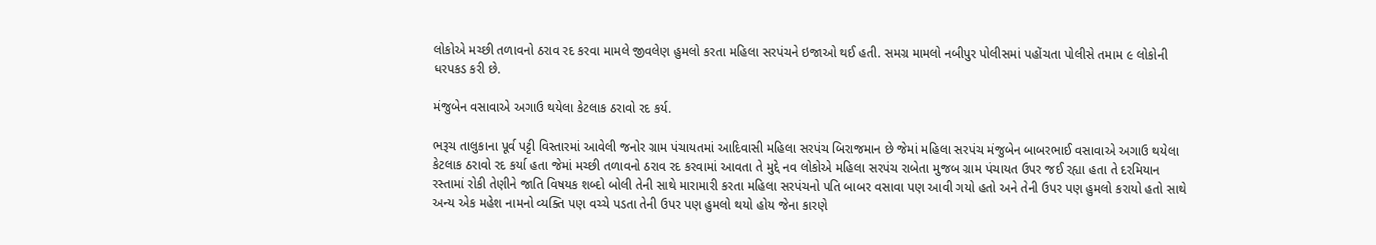લોકોએ મચ્છી તળાવનો ઠરાવ રદ કરવા મામલે જીવલેણ હુમલો કરતા મહિલા સરપંચને ઇજાઓ થઈ હતી. સમગ્ર મામલો નબીપુર પોલીસમાં પહોંચતા પોલીસે તમામ ૯ લોકોની ધરપકડ કરી છે.

મંજુબેન વસાવાએ અગાઉ થયેલા કેટલાક ઠરાવો રદ કર્ય.

ભરૂચ તાલુકાના પૂર્વ પટ્ટી વિસ્તારમાં આવેલી જનોર ગ્રામ પંચાયતમાં આદિવાસી મહિલા સરપંચ બિરાજમાન છે જેમાં મહિલા સરપંચ મંજુબેન બાબરભાઈ વસાવાએ અગાઉ થયેલા કેટલાક ઠરાવો રદ કર્યા હતા જેમાં મચ્છી તળાવનો ઠરાવ રદ કરવામાં આવતા તે મુદ્દે નવ લોકોએ મહિલા સરપંચ રાબેતા મુજબ ગ્રામ પંચાયત ઉપર જઈ રહ્યા હતા તે દરમિયાન રસ્તામાં રોકી તેણીને જાતિ વિષયક શબ્દો બોલી તેની સાથે મારામારી કરતા મહિલા સરપંચનો પતિ બાબર વસાવા પણ આવી ગયો હતો અને તેની ઉપર પણ હુમલો કરાયો હતો સાથે અન્ય એક મહેશ નામનો વ્યક્તિ પણ વચ્ચે પડતા તેની ઉપર પણ હુમલો થયો હોય જેના કારણે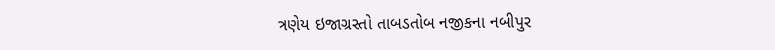ત્રણેય ઇજાગ્રસ્તો તાબડતોબ નજીકના નબીપુર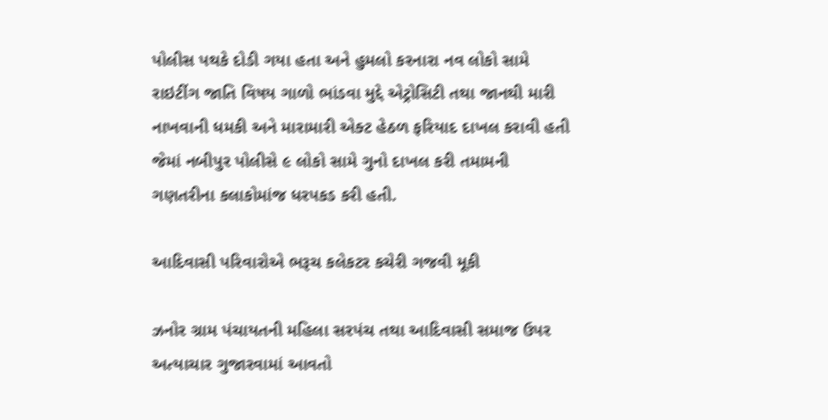પોલીસ પથકે દોડી ગયા હતા અને હુમલો કરનારા નવ લોકો સામે રાઇટીંગ જાતિ વિષય ગાળો ભાંડવા મુદ્દે એટ્રોસિટી તથા જાનથી મારી નાખવાની ધમકી અને મારામારી એક્ટ હેઠળ ફરિયાદ દાખલ કરાવી હતી જેમાં નબીપુર પોલીસે ૯ લોકો સામે ગુનો દાખલ કરી તમામની ગણતરીના કલાકોમાંજ ધરપકડ કરી હતી.

આદિવાસી પરિવારોએ ભરૂચ કલેકટર કચેરી ગજવી મૂકી

ઝનોર ગ્રામ પંચાયતની મહિલા સરપંચ તથા આદિવાસી સમાજ ઉપર અત્યાચાર ગુજારવામાં આવતો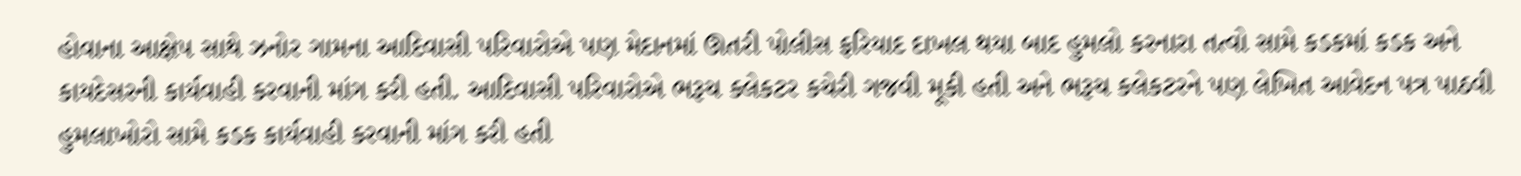હોવાના આક્ષેપ સાથે ઝનોર ગામના આદિવાસી પરિવારોએ પણ મેદાનમાં ઊતરી પોલીસ ફરિયાદ દાખલ થયા બાદ હુમલો કરનારા તત્વો સામે કડકમાં કડક અને કાયદેસરની કાર્યવાહી કરવાની માંગ કરી હતી. આદિવાસી પરિવારોએ ભરૂચ કલેકટર કચેરી ગજવી મૂકી હતી અને ભરૂચ કલેકટરને પણ લેખિત આવેદન પત્ર પાઠવી હુમલાખોરો સામે કડક કાર્યવાહી કરવાની માંગ કરી હતી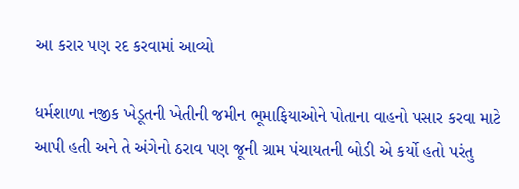આ કરાર પણ રદ કરવામાં આવ્યો

ધર્મશાળા નજીક ખેડૂતની ખેતીની જમીન ભૂમાફિયાઓને પોતાના વાહનો પસાર કરવા માટે આપી હતી અને તે અંગેનો ઠરાવ પણ જૂની ગ્રામ પંચાયતની બોડી એ કર્યો હતો પરંતુ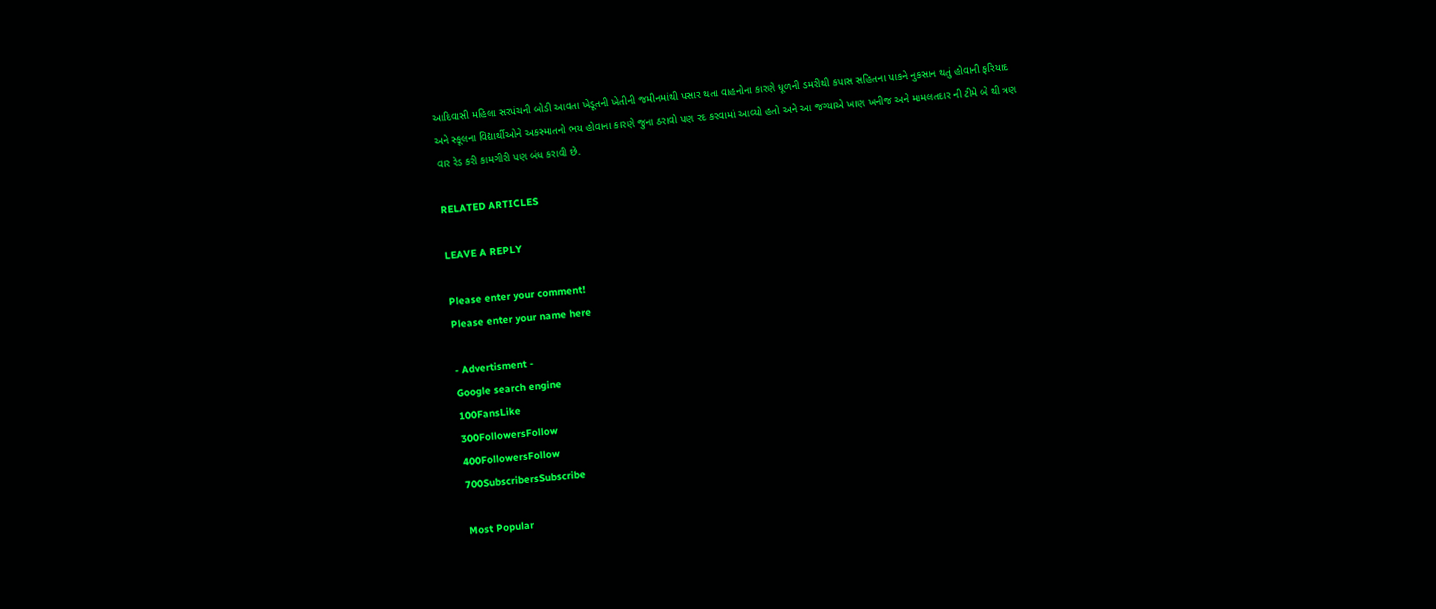આદિવાસી મહિલા સરપંચની બોડી આવતા ખેડૂતની ખેતીની જમીનમાંથી પસાર થતા વાહનોના કારણે ધૂળની ડમરીથી કપાસ સહિતના પાકને નુકસાન થતું હોવાની ફરિયાદ અને સ્કૂલના વિદ્યાર્થીઓને અકસ્માતનો ભય હોવાના કારણે જુના ઠરાવો પણ રદ કરવામાં આવ્યો હતો અને આ જગ્યાએ ખાણ ખનીજ અને મામલતદાર ની ટીમે બે થી ત્રણ વાર રેડ કરી કામગીરી પણ બંધ કરાવી છે.

RELATED ARTICLES

LEAVE A REPLY

Please enter your comment!
Please enter your name here

- Advertisment -
Google search engine
100FansLike
300FollowersFollow
400FollowersFollow
700SubscribersSubscribe

Most Popular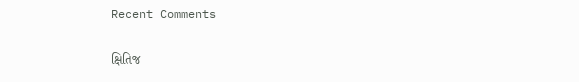Recent Comments

ક્ષિતિજ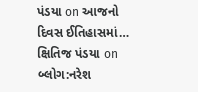પંડયા on આજનો દિવસ ઈતિહાસમાં…
ક્ષિતિજ પંડયા on બ્લોગ:નરેશ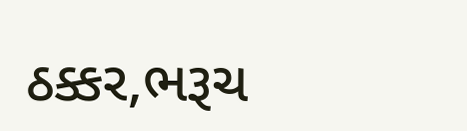ઠક્કર,ભરૂચ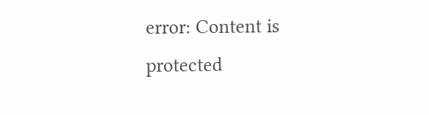error: Content is protected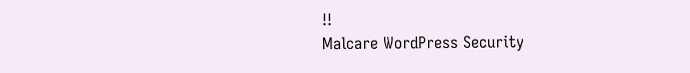!!
Malcare WordPress Security